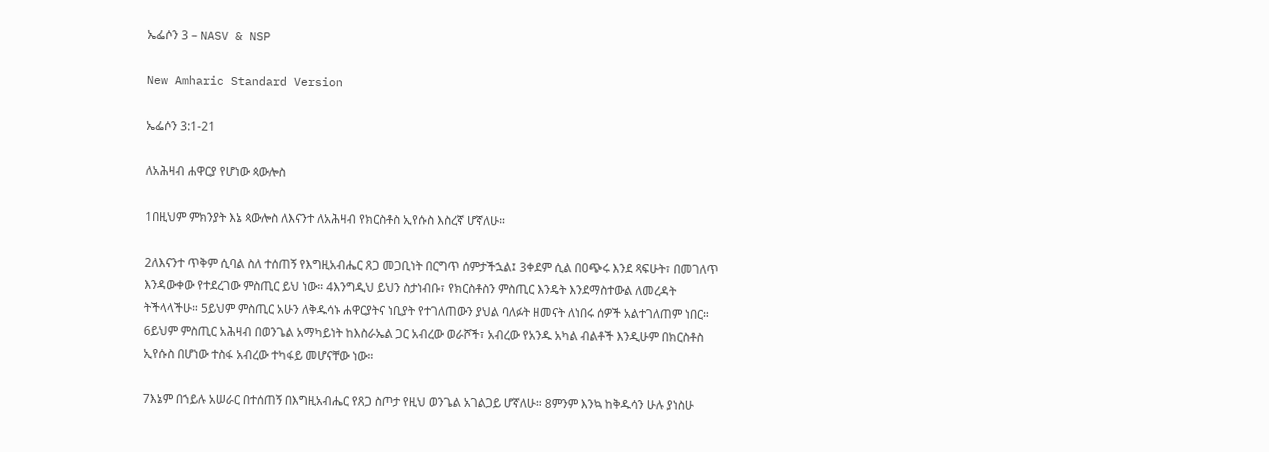ኤፌሶን 3 – NASV & NSP

New Amharic Standard Version

ኤፌሶን 3:1-21

ለአሕዛብ ሐዋርያ የሆነው ጳውሎስ

1በዚህም ምክንያት እኔ ጳውሎስ ለእናንተ ለአሕዛብ የክርስቶስ ኢየሱስ እስረኛ ሆኛለሁ።

2ለእናንተ ጥቅም ሲባል ስለ ተሰጠኝ የእግዚአብሔር ጸጋ መጋቢነት በርግጥ ሰምታችኋል፤ 3ቀደም ሲል በዐጭሩ እንደ ጻፍሁት፣ በመገለጥ እንዳውቀው የተደረገው ምስጢር ይህ ነው። 4እንግዲህ ይህን ስታነብቡ፣ የክርስቶስን ምስጢር እንዴት እንደማስተውል ለመረዳት ትችላላችሁ። 5ይህም ምስጢር አሁን ለቅዱሳኑ ሐዋርያትና ነቢያት የተገለጠውን ያህል ባለፉት ዘመናት ለነበሩ ሰዎች አልተገለጠም ነበር። 6ይህም ምስጢር አሕዛብ በወንጌል አማካይነት ከእስራኤል ጋር አብረው ወራሾች፣ አብረው የአንዱ አካል ብልቶች እንዲሁም በክርስቶስ ኢየሱስ በሆነው ተስፋ አብረው ተካፋይ መሆናቸው ነው።

7እኔም በኀይሉ አሠራር በተሰጠኝ በእግዚአብሔር የጸጋ ስጦታ የዚህ ወንጌል አገልጋይ ሆኛለሁ። 8ምንም እንኳ ከቅዱሳን ሁሉ ያነስሁ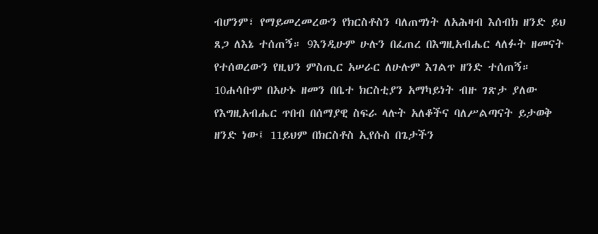ብሆንም፣ የማይመረመረውን የክርስቶስን ባለጠግነት ለአሕዛብ እሰብክ ዘንድ ይህ ጸጋ ለእኔ ተሰጠኝ። 9እንዲሁም ሁሉን በፈጠረ በእግዚአብሔር ላለፉት ዘመናት የተሰወረውን የዚህን ምስጢር አሠራር ለሁሉም እገልጥ ዘንድ ተሰጠኝ። 10ሐሳቡም በአሁኑ ዘመን በቤተ ክርስቲያን አማካይነት ብዙ ገጽታ ያለው የእግዚአብሔር ጥበብ በሰማያዊ ስፍራ ላሉት አለቆችና ባለሥልጣናት ይታወቅ ዘንድ ነው፤ 11ይህም በክርስቶስ ኢየሱስ በጌታችን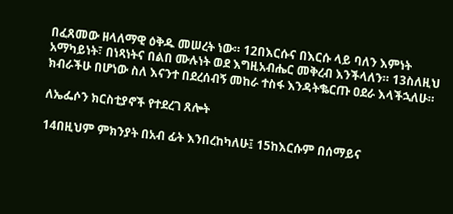በፈጸመው ዘላለማዊ ዕቅዱ መሠረት ነው። 12በእርሱና በእርሱ ላይ ባለን እምነት አማካይነት፣ በነጻነትና በልበ ሙሉነት ወደ እግዚአብሔር መቅረብ እንችላለን። 13ስለዚህ ክብራችሁ በሆነው ስለ እናንተ በደረሰብኝ መከራ ተስፋ እንዳትቈርጡ ዐደራ እላችኋለሁ።

ለኤፌሶን ክርስቲያኖች የተደረገ ጸሎት

14በዚህም ምክንያት በአብ ፊት እንበረከካለሁ፤ 15ከእርሱም በሰማይና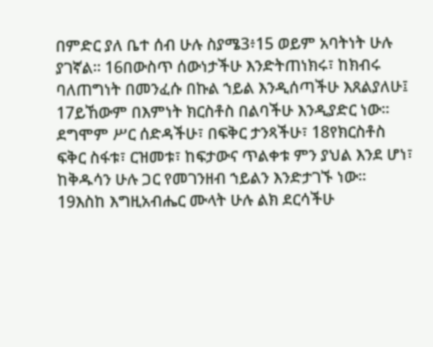በምድር ያለ ቤተ ሰብ ሁሉ ስያሜ3፥15 ወይም አባትነት ሁሉ ያገኛል። 16በውስጥ ሰውነታችሁ እንድትጠነክሩ፣ ከክብሩ ባለጠግነት በመንፈሱ በኩል ኀይል እንዲሰጣችሁ እጸልያለሁ፤ 17ይኸውም በእምነት ክርስቶስ በልባችሁ እንዲያድር ነው። ደግሞም ሥር ሰድዳችሁ፣ በፍቅር ታንጻችሁ፣ 18የክርስቶስ ፍቅር ስፋቱ፣ ርዝመቱ፣ ከፍታውና ጥልቀቱ ምን ያህል እንደ ሆነ፣ ከቅዱሳን ሁሉ ጋር የመገንዘብ ኀይልን እንድታገኙ ነው። 19እስከ እግዚአብሔር ሙላት ሁሉ ልክ ደርሳችሁ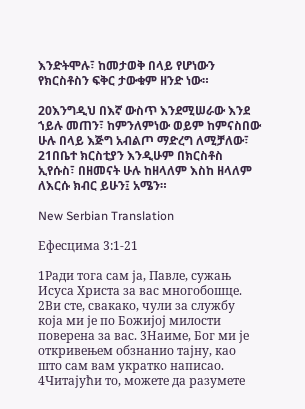እንድትሞሉ፣ ከመታወቅ በላይ የሆነውን የክርስቶስን ፍቅር ታውቁም ዘንድ ነው።

20እንግዲህ በእኛ ውስጥ እንደሚሠራው እንደ ኀይሉ መጠን፣ ከምንለምነው ወይም ከምናስበው ሁሉ በላይ እጅግ አብልጦ ማድረግ ለሚቻለው፣ 21በቤተ ክርስቲያን እንዲሁም በክርስቶስ ኢየሱስ፣ በዘመናት ሁሉ ከዘላለም እስከ ዘላለም ለእርሱ ክብር ይሁን፤ አሜን።

New Serbian Translation

Ефесцима 3:1-21

1Ради тога сам ја, Павле, сужањ Исуса Христа за вас многобошце. 2Ви сте, свакако, чули за службу која ми је по Божијој милости поверена за вас. 3Наиме, Бог ми је откривењем обзнанио тајну, као што сам вам укратко написао. 4Читајући то, можете да разумете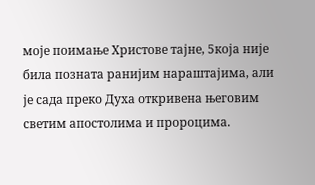моје поимање Христове тајне, 5која није била позната ранијим нараштајима, али је сада преко Духа откривена његовим светим апостолима и пророцима.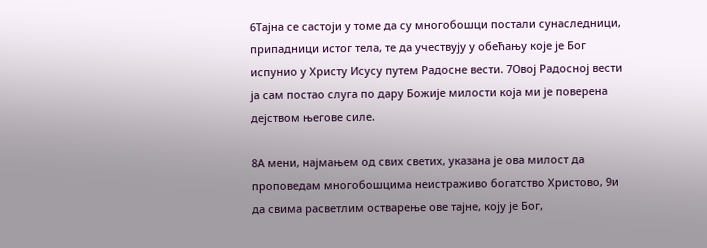6Тајна се састоји у томе да су многобошци постали сунаследници, припадници истог тела, те да учествују у обећању које је Бог испунио у Христу Исусу путем Радосне вести. 7Овој Радосној вести ја сам постао слуга по дару Божије милости која ми је поверена дејством његове силе.

8А мени, најмањем од свих светих, указана је ова милост да проповедам многобошцима неистраживо богатство Христово, 9и да свима расветлим остварење ове тајне, коју је Бог,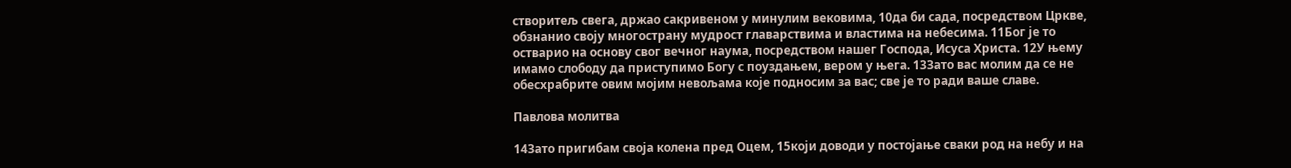створитељ свега, држао сакривеном у минулим вековима, 10да би сада, посредством Цркве, обзнанио своју многострану мудрост главарствима и властима на небесима. 11Бог је то остварио на основу свог вечног наума, посредством нашег Господа, Исуса Христа. 12У њему имамо слободу да приступимо Богу с поуздањем, вером у њега. 13Зато вас молим да се не обесхрабрите овим мојим невољама које подносим за вас; све је то ради ваше славе.

Павлова молитва

14Зато пригибам своја колена пред Оцем, 15који доводи у постојање сваки род на небу и на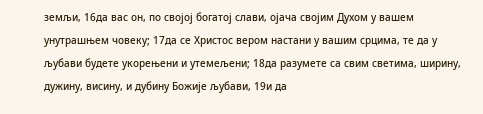земљи, 16да вас он, по својој богатој слави, ојача својим Духом у вашем унутрашњем човеку; 17да се Христос вером настани у вашим срцима, те да у љубави будете укорењени и утемељени; 18да разумете са свим светима, ширину, дужину, висину, и дубину Божије љубави, 19и да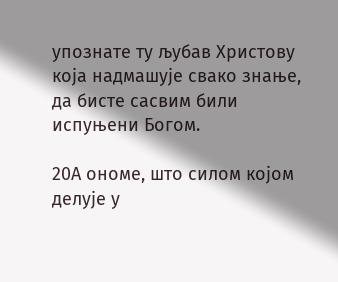упознате ту љубав Христову која надмашује свако знање, да бисте сасвим били испуњени Богом.

20А ономе, што силом којом делује у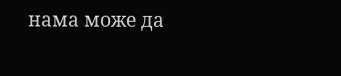нама може да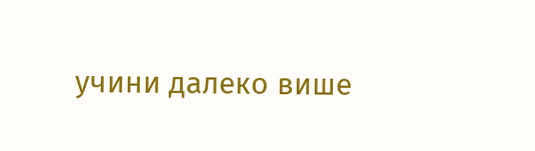учини далеко више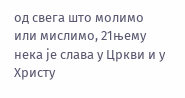од свега што молимо или мислимо, 21њему нека је слава у Цркви и у Христу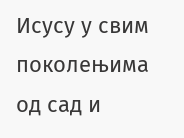Исусу у свим поколењима од сад и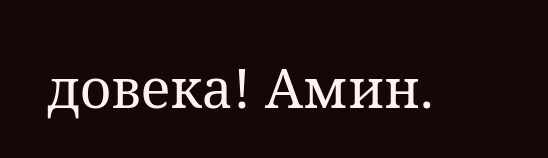довека! Амин.